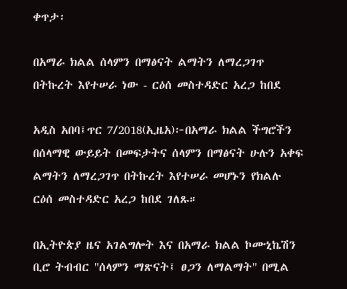ቀጥታ፡

በአማራ ክልል ሰላምን በማፅናት ልማትን ለማረጋገጥ በትኩረት እየተሠራ ነው - ርዕሰ መስተዳድር አረጋ ከበደ

አዲስ አበባ፤ጥር 7/2018(ኢዜአ)፦በአማራ ክልል ችግሮችን በሰላማዊ ውይይት በመፍታትና ሰላምን በማፅናት ሁሉን አቀፍ ልማትን ለማረጋገጥ በትኩረት እየተሠራ መሆኑን የክልሉ ርዕሰ መስተዳድር አረጋ ከበደ ገለጹ።

በኢትዮጵያ ዜና አገልግሎት እና በአማራ ክልል ኮሙኒኬሽን ቢሮ ትብብር "ሰላምን ማጽናት፤ ፀጋን ለማልማት" በሚል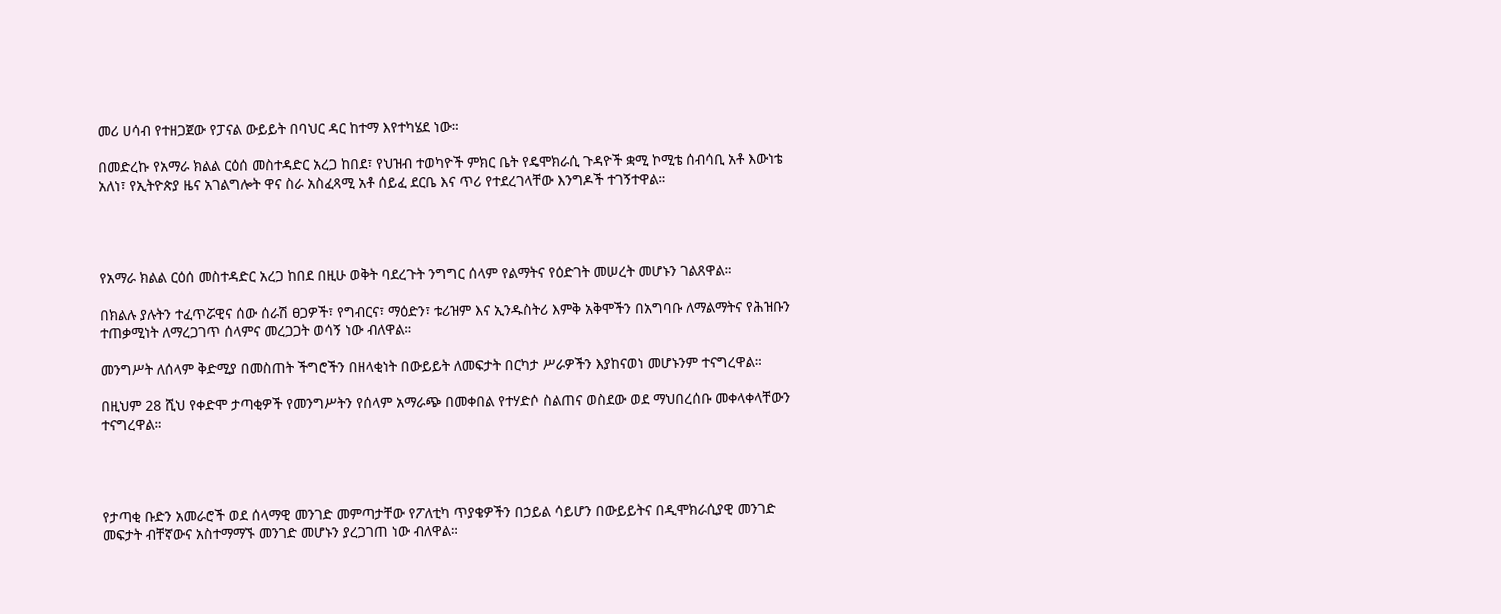መሪ ሀሳብ የተዘጋጀው የፓናል ውይይት በባህር ዳር ከተማ እየተካሄደ ነው።

በመድረኩ የአማራ ክልል ርዕሰ መስተዳድር አረጋ ከበደ፣ የህዝብ ተወካዮች ምክር ቤት የዴሞክራሲ ጉዳዮች ቋሚ ኮሚቴ ሰብሳቢ አቶ እውነቴ አለነ፣ የኢትዮጵያ ዜና አገልግሎት ዋና ስራ አስፈጻሚ አቶ ሰይፈ ደርቤ እና ጥሪ የተደረገላቸው እንግዶች ተገኝተዋል።




የአማራ ክልል ርዕሰ መስተዳድር አረጋ ከበደ በዚሁ ወቅት ባደረጉት ንግግር ሰላም የልማትና የዕድገት መሠረት መሆኑን ገልጸዋል።

በክልሉ ያሉትን ተፈጥሯዊና ሰው ሰራሽ ፀጋዎች፣ የግብርና፣ ማዕድን፣ ቱሪዝም እና ኢንዱስትሪ እምቅ አቅሞችን በአግባቡ ለማልማትና የሕዝቡን ተጠቃሚነት ለማረጋገጥ ሰላምና መረጋጋት ወሳኝ ነው ብለዋል።

መንግሥት ለሰላም ቅድሚያ በመስጠት ችግሮችን በዘላቂነት በውይይት ለመፍታት በርካታ ሥራዎችን እያከናወነ መሆኑንም ተናግረዋል።

በዚህም 28 ሺህ የቀድሞ ታጣቂዎች የመንግሥትን የሰላም አማራጭ በመቀበል የተሃድሶ ስልጠና ወስደው ወደ ማህበረሰቡ መቀላቀላቸውን ተናግረዋል።




የታጣቂ ቡድን አመራሮች ወደ ሰላማዊ መንገድ መምጣታቸው የፖለቲካ ጥያቄዎችን በኃይል ሳይሆን በውይይትና በዲሞክራሲያዊ መንገድ መፍታት ብቸኛውና አስተማማኙ መንገድ መሆኑን ያረጋገጠ ነው ብለዋል።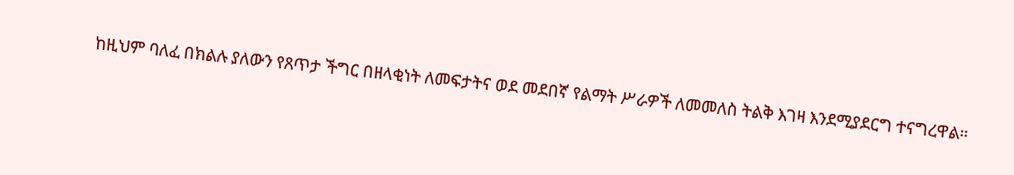ከዚህም ባለፈ በክልሉ ያለውን የጸጥታ ችግር በዘላቂነት ለመፍታትና ወደ መደበኛ የልማት ሥራዎች ለመመለስ ትልቅ እገዛ እንደሚያደርግ ተናግረዋል።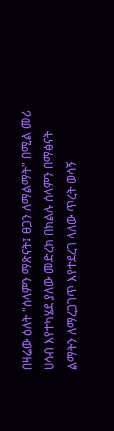በዛሬው ዕለት "ሰላምን ማጽናት፤ ፀጋን ለማልማት" በሚል መሪ ሀሳብ እየተካሄደ ያለው መድረክ በክልሉ ሰላምን በማፅናት ልማትን ለማረጋገጥ እየተደረገ ላለው ጥረት ወሳኝ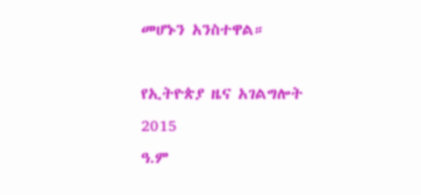መሆኑን አንስተዋል።

የኢትዮጵያ ዜና አገልግሎት
2015
ዓ.ም